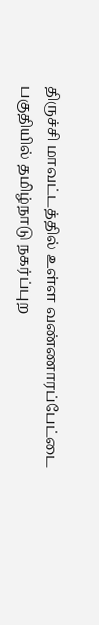திருச்சி மாவட்டத்தில் உள்ள வண்ணாரப்பேட்டை பகுதியில் தமிழ்நாடு நகர்ப்புற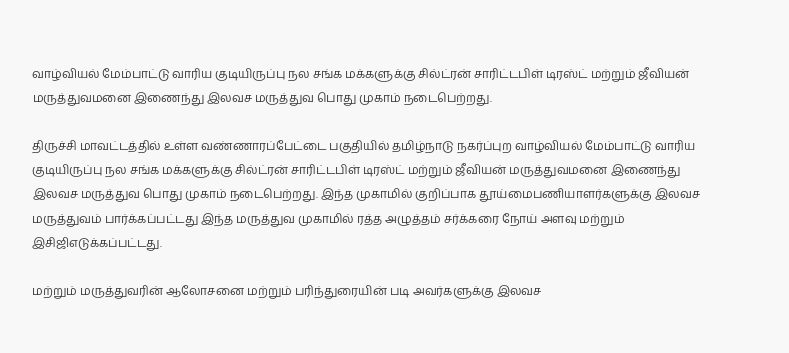வாழ்வியல் மேம்பாட்டு வாரிய குடியிருப்பு நல சங்க மக்களுக்கு சில்ட்ரன் சாரிட்டபிள் டிரஸ்ட் மற்றும் ஜீவியன் மருத்துவமனை இணைந்து இலவச மருத்துவ பொது முகாம் நடைபெற்றது.

திருச்சி மாவட்டத்தில் உள்ள வண்ணாரப்பேட்டை பகுதியில் தமிழ்நாடு நகர்ப்புற வாழ்வியல் மேம்பாட்டு வாரிய குடியிருப்பு நல சங்க மக்களுக்கு சில்ட்ரன் சாரிட்டபிள் டிரஸ்ட் மற்றும் ஜீவியன் மருத்துவமனை இணைந்து இலவச மருத்துவ பொது முகாம் நடைபெற்றது. இந்த முகாமில் குறிப்பாக தூய்மைபணியாளர்களுக்கு இலவச மருத்துவம் பார்க்கப்பட்டது இந்த மருத்துவ முகாமில் ரத்த அழுத்தம் சர்க்கரை நோய் அளவு மற்றும் இசிஜிஎடுக்கப்பட்டது.

மற்றும் மருத்துவரின் ஆலோசனை மற்றும் பரிந்துரையின் படி அவர்களுக்கு இலவச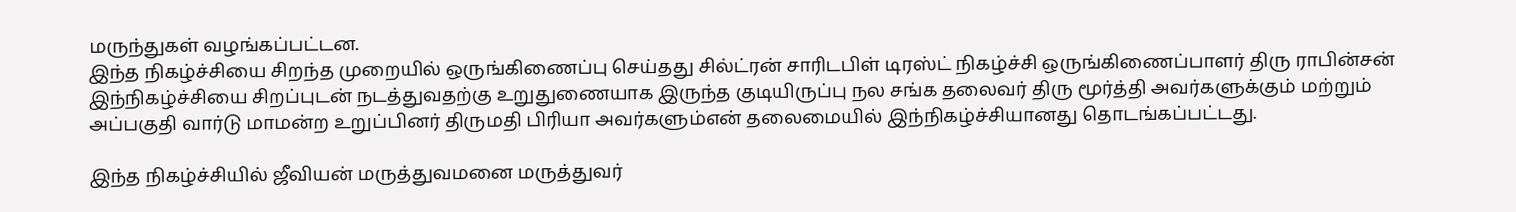மருந்துகள் வழங்கப்பட்டன.
இந்த நிகழ்ச்சியை சிறந்த முறையில் ஒருங்கிணைப்பு செய்தது சில்ட்ரன் சாரிடபிள் டிரஸ்ட் நிகழ்ச்சி ஒருங்கிணைப்பாளர் திரு ராபின்சன் இந்நிகழ்ச்சியை சிறப்புடன் நடத்துவதற்கு உறுதுணையாக இருந்த குடியிருப்பு நல சங்க தலைவர் திரு மூர்த்தி அவர்களுக்கும் மற்றும் அப்பகுதி வார்டு மாமன்ற உறுப்பினர் திருமதி பிரியா அவர்களும்என் தலைமையில் இந்நிகழ்ச்சியானது தொடங்கப்பட்டது.

இந்த நிகழ்ச்சியில் ஜீவியன் மருத்துவமனை மருத்துவர்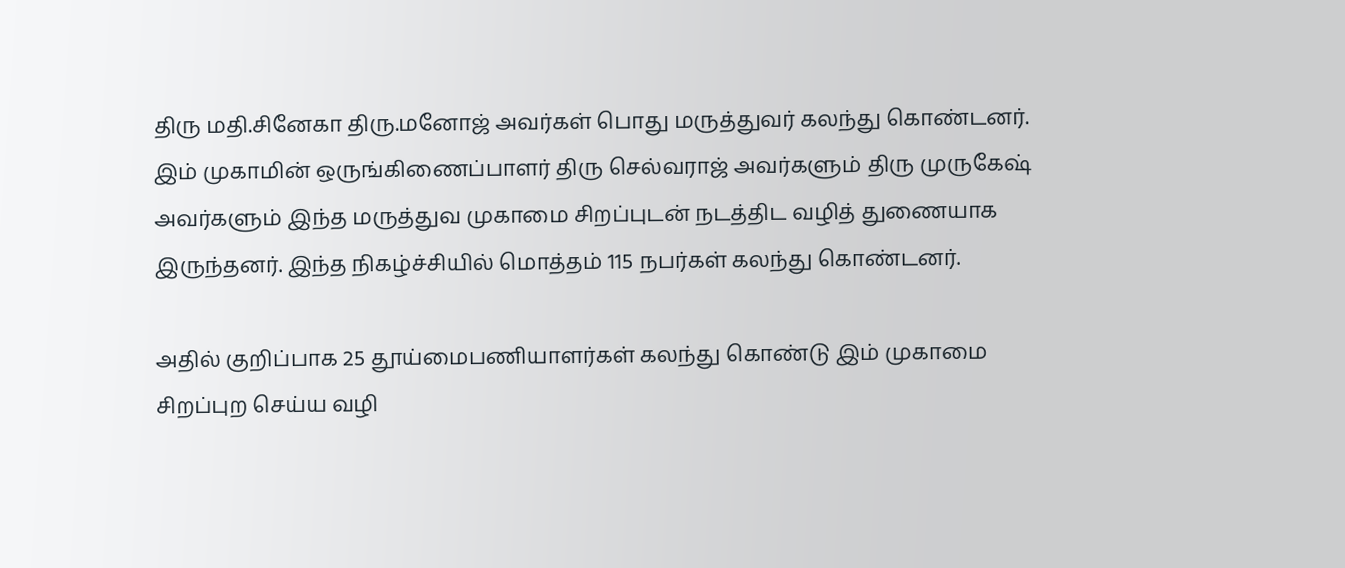திரு மதி.சினேகா திரு.மனோஜ் அவர்கள் பொது மருத்துவர் கலந்து கொண்டனர். இம் முகாமின் ஒருங்கிணைப்பாளர் திரு செல்வராஜ் அவர்களும் திரு முருகேஷ் அவர்களும் இந்த மருத்துவ முகாமை சிறப்புடன் நடத்திட வழித் துணையாக இருந்தனர். இந்த நிகழ்ச்சியில் மொத்தம் 115 நபர்கள் கலந்து கொண்டனர்.

அதில் குறிப்பாக 25 தூய்மைபணியாளர்கள் கலந்து கொண்டு இம் முகாமை சிறப்புற செய்ய வழி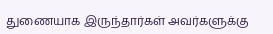துணையாக இருந்தார்கள் அவர்களுக்கு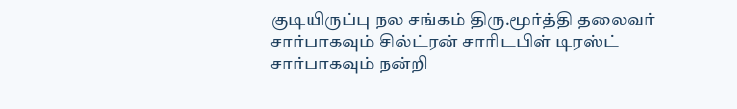குடியிருப்பு நல சங்கம் திரு.மூர்த்தி தலைவர் சார்பாகவும் சில்ட்ரன் சாரிடபிள் டிரஸ்ட் சார்பாகவும் நன்றி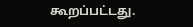கூறப்பட்டது.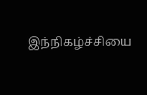இந்நிகழ்ச்சியை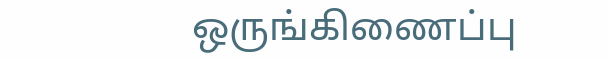ஒருங்கிணைப்பு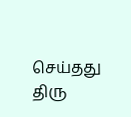செய்தது திரு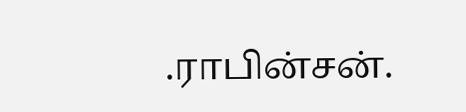.ராபின்சன்.